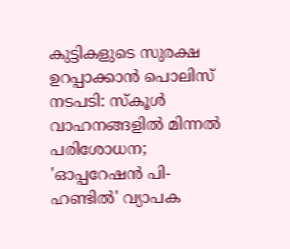കുട്ടികളുടെ സുരക്ഷ ഉറപ്പാക്കാൻ പൊലിസ് നടപടി: സ്കൂൾ വാഹനങ്ങളിൽ മിന്നൽ പരിശോധന; 'ഓപ്പറേഷൻ പി-ഹണ്ടിൽ' വ്യാപക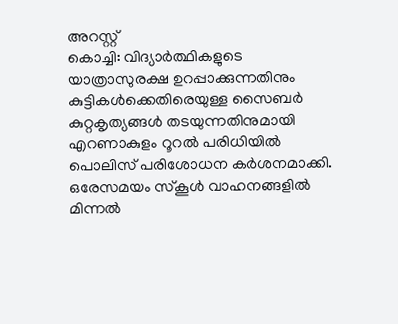അറസ്റ്റ്
കൊച്ചി: വിദ്യാർത്ഥികളുടെ യാത്രാസുരക്ഷ ഉറപ്പാക്കുന്നതിനും കുട്ടികൾക്കെതിരെയുള്ള സൈബർ കുറ്റകൃത്യങ്ങൾ തടയുന്നതിനുമായി എറണാകുളം റൂറൽ പരിധിയിൽ പൊലിസ് പരിശോധന കർശനമാക്കി. ഒരേസമയം സ്കൂൾ വാഹനങ്ങളിൽ മിന്നൽ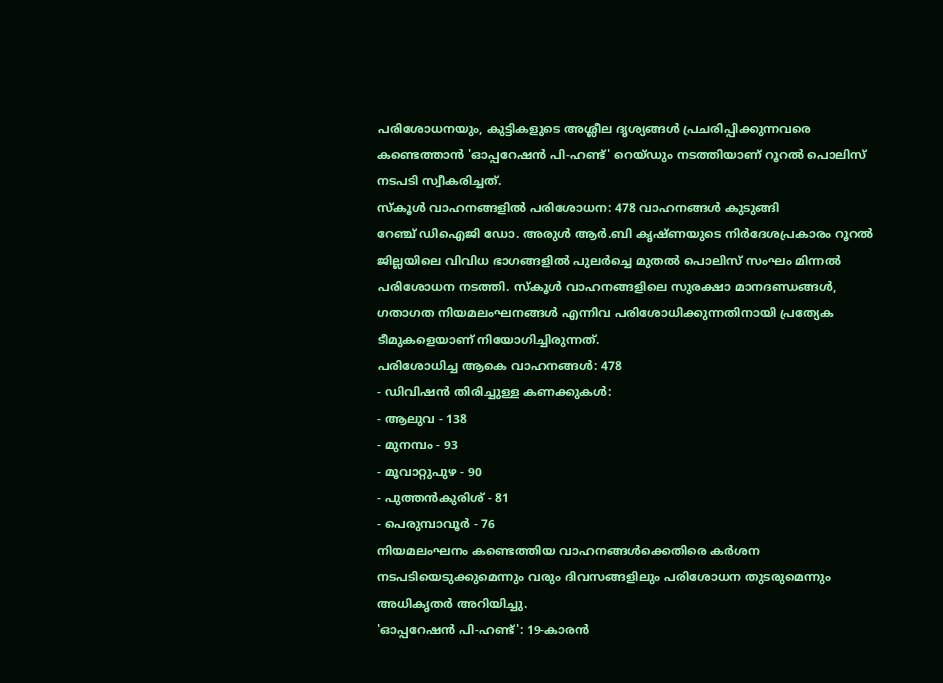പരിശോധനയും, കുട്ടികളുടെ അശ്ലീല ദൃശ്യങ്ങൾ പ്രചരിപ്പിക്കുന്നവരെ കണ്ടെത്താൻ 'ഓപ്പറേഷൻ പി-ഹണ്ട്' റെയ്ഡും നടത്തിയാണ് റൂറൽ പൊലിസ് നടപടി സ്വീകരിച്ചത്.
സ്കൂൾ വാഹനങ്ങളിൽ പരിശോധന: 478 വാഹനങ്ങൾ കുടുങ്ങി
റേഞ്ച് ഡിഐജി ഡോ. അരുൾ ആർ.ബി കൃഷ്ണയുടെ നിർദേശപ്രകാരം റൂറൽ ജില്ലയിലെ വിവിധ ഭാഗങ്ങളിൽ പുലർച്ചെ മുതൽ പൊലിസ് സംഘം മിന്നൽ പരിശോധന നടത്തി. സ്കൂൾ വാഹനങ്ങളിലെ സുരക്ഷാ മാനദണ്ഡങ്ങൾ, ഗതാഗത നിയമലംഘനങ്ങൾ എന്നിവ പരിശോധിക്കുന്നതിനായി പ്രത്യേക ടീമുകളെയാണ് നിയോഗിച്ചിരുന്നത്.
പരിശോധിച്ച ആകെ വാഹനങ്ങൾ: 478
- ഡിവിഷൻ തിരിച്ചുള്ള കണക്കുകൾ:
- ആലുവ - 138
- മുനമ്പം - 93
- മൂവാറ്റുപുഴ - 90
- പുത്തൻകുരിശ് - 81
- പെരുമ്പാവൂർ - 76
നിയമലംഘനം കണ്ടെത്തിയ വാഹനങ്ങൾക്കെതിരെ കർശന നടപടിയെടുക്കുമെന്നും വരും ദിവസങ്ങളിലും പരിശോധന തുടരുമെന്നും അധികൃതർ അറിയിച്ചു.
'ഓപ്പറേഷൻ പി-ഹണ്ട്': 19-കാരൻ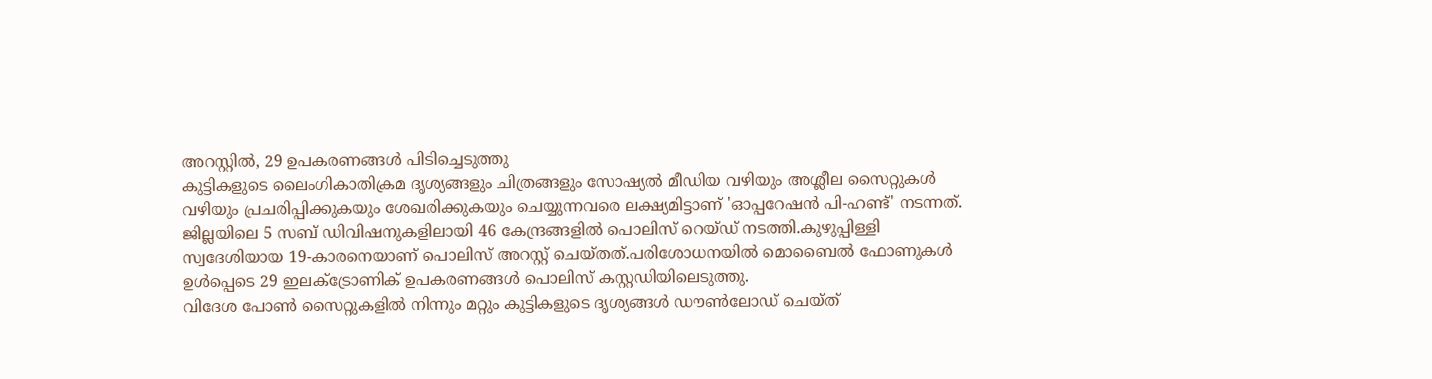അറസ്റ്റിൽ, 29 ഉപകരണങ്ങൾ പിടിച്ചെടുത്തു
കുട്ടികളുടെ ലൈംഗികാതിക്രമ ദൃശ്യങ്ങളും ചിത്രങ്ങളും സോഷ്യൽ മീഡിയ വഴിയും അശ്ലീല സൈറ്റുകൾ വഴിയും പ്രചരിപ്പിക്കുകയും ശേഖരിക്കുകയും ചെയ്യുന്നവരെ ലക്ഷ്യമിട്ടാണ് 'ഓപ്പറേഷൻ പി-ഹണ്ട്' നടന്നത്. ജില്ലയിലെ 5 സബ് ഡിവിഷനുകളിലായി 46 കേന്ദ്രങ്ങളിൽ പൊലിസ് റെയ്ഡ് നടത്തി.കുഴുപ്പിള്ളി സ്വദേശിയായ 19-കാരനെയാണ് പൊലിസ് അറസ്റ്റ് ചെയ്തത്.പരിശോധനയിൽ മൊബൈൽ ഫോണുകൾ ഉൾപ്പെടെ 29 ഇലക്ട്രോണിക് ഉപകരണങ്ങൾ പൊലിസ് കസ്റ്റഡിയിലെടുത്തു.
വിദേശ പോൺ സൈറ്റുകളിൽ നിന്നും മറ്റും കുട്ടികളുടെ ദൃശ്യങ്ങൾ ഡൗൺലോഡ് ചെയ്ത്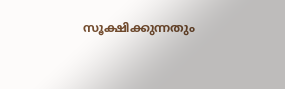സൂക്ഷിക്കുന്നതും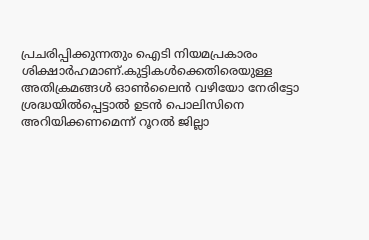പ്രചരിപ്പിക്കുന്നതും ഐടി നിയമപ്രകാരം ശിക്ഷാർഹമാണ്.കുട്ടികൾക്കെതിരെയുള്ള അതിക്രമങ്ങൾ ഓൺലൈൻ വഴിയോ നേരിട്ടോ ശ്രദ്ധയിൽപ്പെട്ടാൽ ഉടൻ പൊലിസിനെ അറിയിക്കണമെന്ന് റൂറൽ ജില്ലാ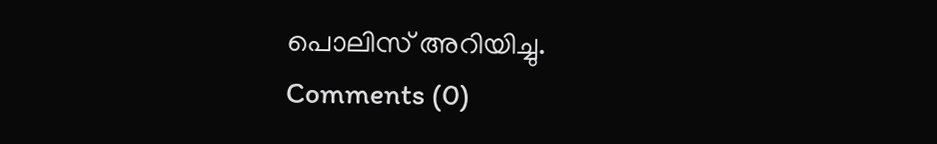പൊലിസ് അറിയിച്ചു.
Comments (0)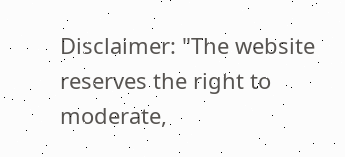Disclaimer: "The website reserves the right to moderate,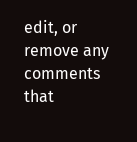edit, or remove any comments that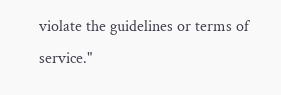violate the guidelines or terms of service."